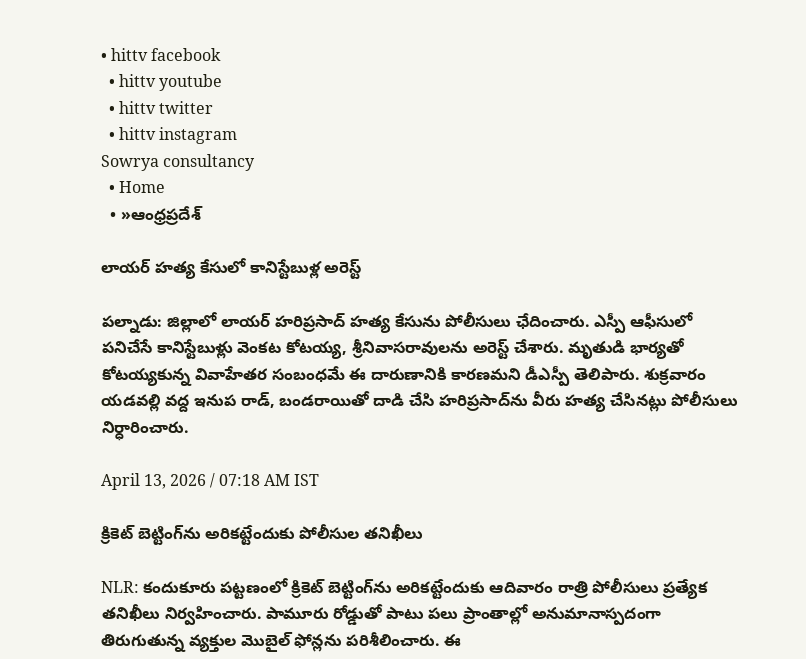• hittv facebook
  • hittv youtube
  • hittv twitter
  • hittv instagram
Sowrya consultancy
  • Home
  • »ఆంధ్రప్రదేశ్

లాయర్ హత్య కేసులో కానిస్టేబుళ్ల అరెస్ట్

పల్నాడు: జిల్లాలో లాయర్ హరిప్రసాద్ హత్య కేసును పోలీసులు ఛేదించారు. ఎస్పీ ఆఫీసులో పనిచేసే కానిస్టేబుళ్లు వెంకట కోటయ్య, శ్రీనివాసరావులను అరెస్ట్ చేశారు. మృతుడి భార్యతో కోటయ్యకున్న వివాహేతర సంబంధమే ఈ దారుణానికి కారణమని డీఎస్పీ తెలిపారు. శుక్రవారం యడవల్లి వద్ద ఇనుప రాడ్, బండరాయితో దాడి చేసి హరిప్రసాద్‌ను వీరు హత్య చేసినట్లు పోలీసులు నిర్ధారించారు.

April 13, 2026 / 07:18 AM IST

క్రికెట్ బెట్టింగ్‌ను అరికట్టేందుకు పోలీసుల తనిఖీలు

NLR: కందుకూరు పట్టణంలో క్రికెట్ బెట్టింగ్‌ను అరికట్టేందుకు ఆదివారం రాత్రి పోలీసులు ప్రత్యేక తనిఖీలు నిర్వహించారు. పామూరు రోడ్డుతో పాటు పలు ప్రాంతాల్లో అనుమానాస్పదంగా తిరుగుతున్న వ్యక్తుల మొబైల్ ఫోన్లను పరిశీలించారు. ఈ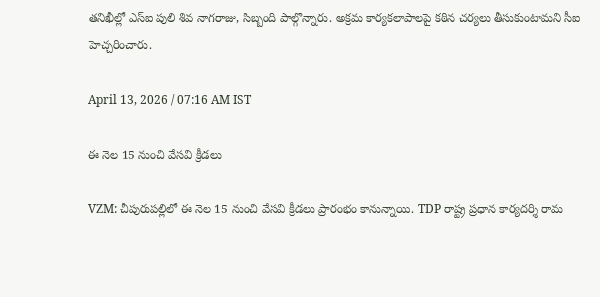తనిఖీల్లో ఎస్ఐ పులి శివ నాగరాజు, సిబ్బంది పాల్గొన్నారు. అక్రమ కార్యకలాపాలపై కఠిన చర్యలు తీసుకుంటామని సీఐ హెచ్చరించారు.

April 13, 2026 / 07:16 AM IST

ఈ నెల 15 నుంచి వేసవి క్రీడలు

VZM: చీపురుపల్లిలో ఈ నెల 15 నుంచి వేసవి క్రీడలు ప్రారంభం కానున్నాయి. TDP రాష్ట్ర ప్రధాన కార్యదర్శి రామ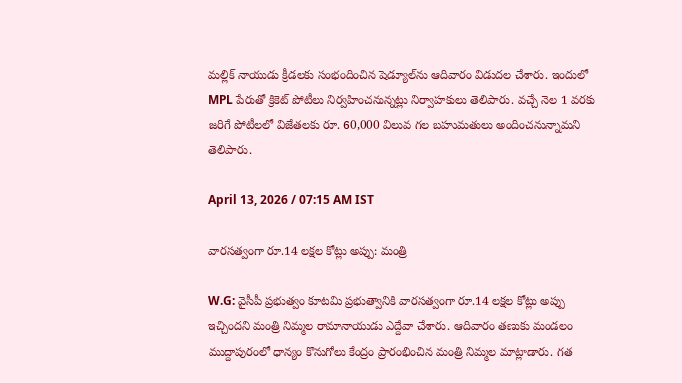మల్లిక్‌ నాయుడు క్రీడలకు సంభందించిన షెడ్యూల్‌ను ఆదివారం విడుదల చేశారు. ఇందులో MPL పేరుతో క్రికెట్‌ పోటీలు నిర్వహించనున్నట్లు నిర్వాహకులు తెలిపారు. వచ్చే నెల 1 వరకు జరిగే పోటీలలో విజేతలకు రూ. 60,000 విలువ గల బహుమతులు అందించనున్నామని తెలిపారు.

April 13, 2026 / 07:15 AM IST

వారసత్వంగా రూ.14 లక్షల కోట్లు అప్పు: మంత్రి

W.G: వైసీపీ ప్రభుత్వం కూటమి ప్రభుత్వానికి వారసత్వంగా రూ.14 లక్షల కోట్లు అప్పు ఇచ్చిందని మంత్రి నిమ్మల రామానాయుడు ఎద్దేవా చేశారు. ఆదివారం తణుకు మండలం ముద్దాపురంలో ధాన్యం కొనుగోలు కేంద్రం ప్రారంభించిన మంత్రి నిమ్మల మాట్లాడారు. గత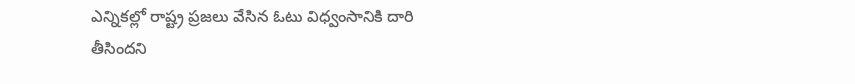ఎన్నికల్లో రాష్ట్ర ప్రజలు వేసిన ఓటు విధ్వంసానికి దారి తీసిందని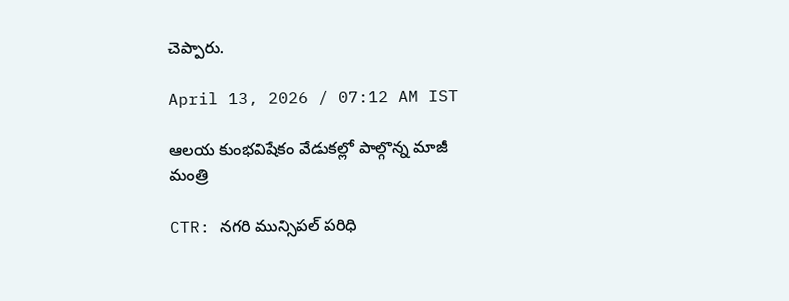చెప్పారు.

April 13, 2026 / 07:12 AM IST

ఆలయ కుంభవిషేకం వేడుకల్లో పాల్గొన్న మాజీ మంత్రి

CTR: నగరి మున్సిపల్‌ పరిధి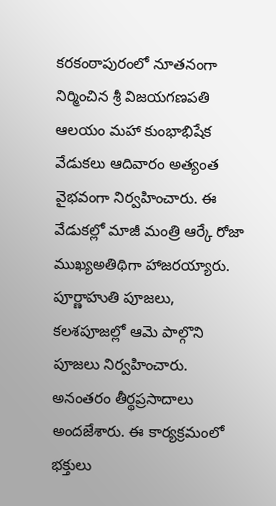కరకంఠాపురంలో నూతనంగా నిర్మించిన శ్రీ విజయగణపతి ఆలయం మహా కుంభాభిషేక వేడుకలు ఆదివారం అత్యంత వైభవంగా నిర్వహించారు. ఈ వేడుకల్లో మాజీ మంత్రి ఆర్కే రోజా ముఖ్యఅతిథిగా హాజరయ్యారు. పూర్ణాహుతి పూజలు, కలశపూజల్లో ఆమె పాల్గొని పూజలు నిర్వహించారు. అనంతరం తీర్థప్రసాదాలు అందజేశారు. ఈ కార్యక్రమంలో భక్తులు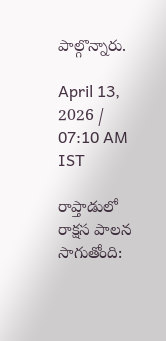పాల్గొన్నారు.

April 13, 2026 / 07:10 AM IST

రాప్తాడులో రాక్షస పాలన సాగుతోంది: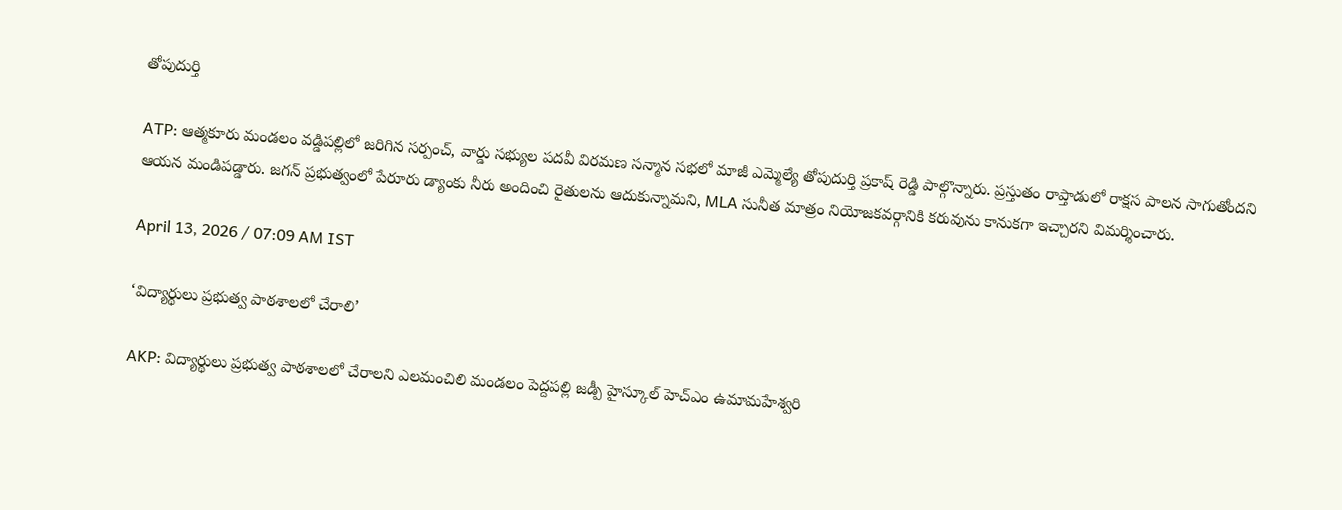తోపుదుర్తి

ATP: ఆత్మకూరు మండలం వడ్డిపల్లిలో జరిగిన సర్పంచ్, వార్డు సభ్యుల పదవీ విరమణ సన్మాన సభలో మాజీ ఎమ్మెల్యే తోపుదుర్తి ప్రకాష్ రెడ్డి పాల్గొన్నారు. ప్రస్తుతం రాప్తాడులో రాక్షస పాలన సాగుతోందని ఆయన మండిపడ్డారు. జగన్ ప్రభుత్వంలో పేరూరు డ్యాంకు నీరు అందించి రైతులను ఆదుకున్నామని, MLA సునీత మాత్రం నియోజకవర్గానికి కరువును కానుకగా ఇచ్చారని విమర్శించారు.

April 13, 2026 / 07:09 AM IST

‘విద్యార్థులు ప్రభుత్వ పాఠశాలలో చేరాలి’

AKP: విద్యార్థులు ప్రభుత్వ పాఠశాలలో చేరాలని ఎలమంచిలి మండలం పెద్దపల్లి జడ్పీ హైస్కూల్ హెచ్ఎం ఉమామహేశ్వరి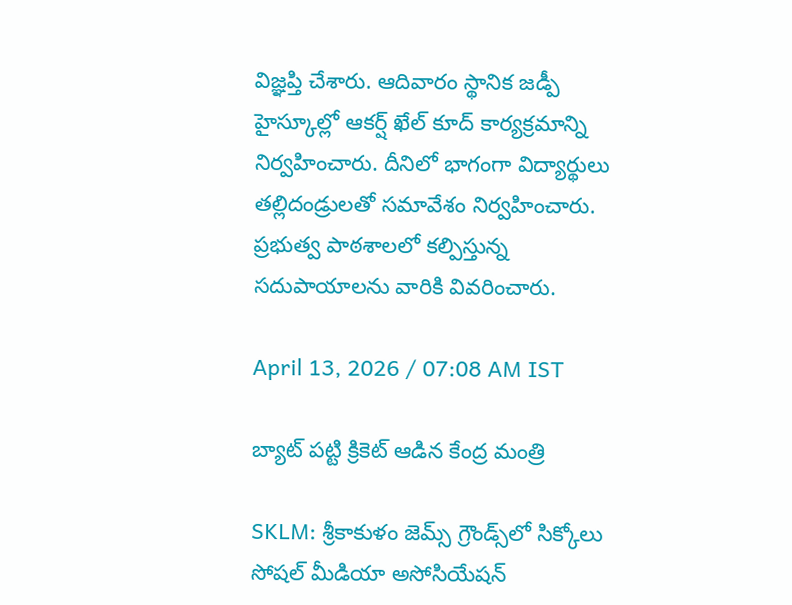విజ్ఞప్తి చేశారు. ఆదివారం స్థానిక జడ్పీ హైస్కూల్లో ఆకర్ష్ ఖేల్ కూద్ కార్యక్రమాన్ని నిర్వహించారు. దీనిలో భాగంగా విద్యార్థులు తల్లిదండ్రులతో సమావేశం నిర్వహించారు. ప్రభుత్వ పాఠశాలలో కల్పిస్తున్న సదుపాయాలను వారికి వివరించారు.

April 13, 2026 / 07:08 AM IST

బ్యాట్ పట్టి క్రికెట్ ఆడిన కేంద్ర మంత్రి

SKLM: శ్రీకాకుళం జెమ్స్ గ్రౌండ్స్‌లో సిక్కోలు సోషల్ మీడియా అసోసియేషన్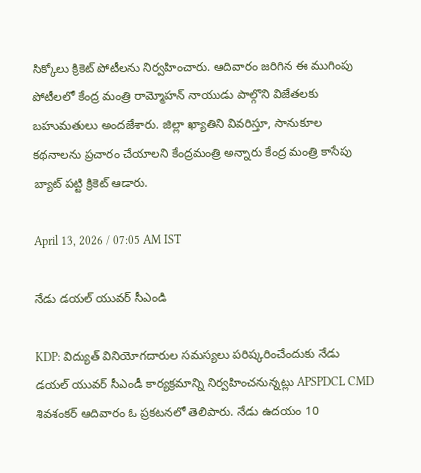సిక్కోలు క్రికెట్ పోటీలను నిర్వహించారు. ఆదివారం జరిగిన ఈ ముగింపు పోటీలలో కేంద్ర మంత్రి రామ్మోహన్ నాయుడు పాల్గొని విజేతలకు బహుమతులు అందజేశారు. జిల్లా ఖ్యాతిని వివరిస్తూ, సానుకూల కథనాలను ప్రచారం చేయాలని కేంద్రమంత్రి అన్నారు కేంద్ర మంత్రి కాసేపు బ్యాట్ పట్టి క్రికెట్ ఆడారు.

April 13, 2026 / 07:05 AM IST

నేడు డయల్ యువర్ సీఎండి

KDP: విద్యుత్ వినియోగదారుల సమస్యలు పరిష్కరించేందుకు నేడు డయల్ యువర్ సీఎండీ కార్యక్రమాన్ని నిర్వహించనున్నట్లు APSPDCL CMD శివశంకర్ ఆదివారం ఓ ప్రకటనలో తెలిపారు. నేడు ఉదయం 10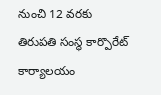నుంచి 12 వరకు తిరుపతి సంస్థ కార్పొరేట్ కార్యాలయం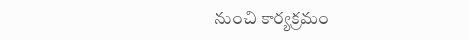నుంచి కార్యక్రమం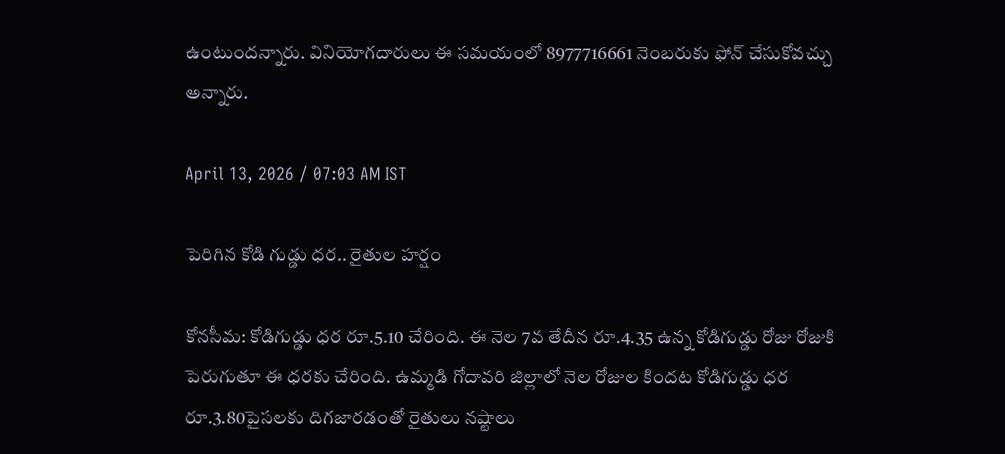ఉంటుందన్నారు. వినియోగదారులు ఈ సమయంలో 8977716661 నెంబరుకు ఫోన్ చేసుకోవచ్చు అన్నారు.

April 13, 2026 / 07:03 AM IST

పెరిగిన కోడి గుడ్డు ధర.. రైతుల హర్షం

కోనసీమ: కోడిగుడ్డు ధర రూ.5.10 చేరింది. ఈ నెల 7వ తేదీన రూ.4.35 ఉన్న కోడిగుడ్డు రోజు రోజుకి పెరుగుతూ ఈ ధరకు చేరింది. ఉమ్మడి గోదావరి జిల్లాలో నెల రోజుల కిందట కోడిగుడ్డు ధర రూ.3.80పైసలకు దిగజారడంతో రైతులు నష్టాలు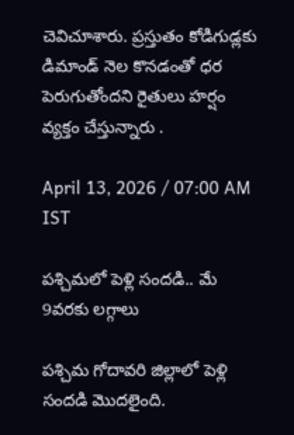చెవిచూశారు. ప్రస్తుతం కోడిగుడ్లకు డిమాండ్ నెల కొనడంతో ధర పెరుగుతోందని రైతులు హర్షం వ్యక్తం చేస్తున్నారు .

April 13, 2026 / 07:00 AM IST

పశ్చిమలో పెళ్లి సందడి.. మే 9వరకు లగ్గాలు

పశ్చిమ గోదావరి జిల్లాలో పెళ్లి సందడి మొదలైంది.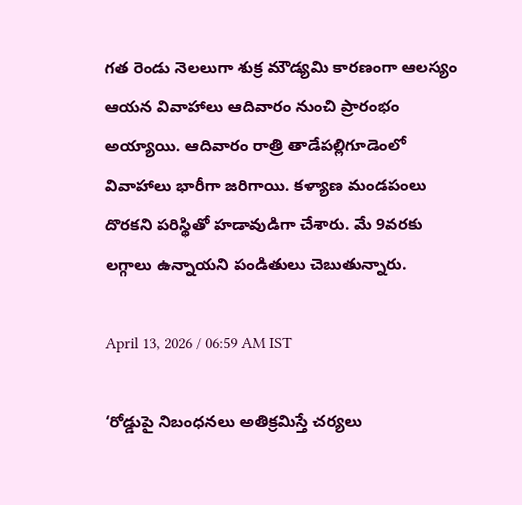గత రెండు నెలలుగా శుక్ర మౌడ్యమి కారణంగా ఆలస్యం ఆయన వివాహాలు ఆదివారం నుంచి ప్రారంభం అయ్యాయి. ఆదివారం రాత్రి తాడేపల్లిగూడెంలో వివాహాలు భారీగా జరిగాయి. కళ్యాణ మండపంలు దొరకని పరిస్థితో హడావుడిగా చేశారు. మే 9వరకు లగ్గాలు ఉన్నాయని పండితులు చెబుతున్నారు.

April 13, 2026 / 06:59 AM IST

‘రోడ్డుపై నిబంధనలు అతిక్రమిస్తే చర్యలు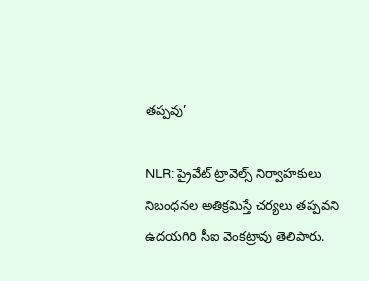తప్పవు’

NLR: ప్రైవేట్ ట్రావెల్స్ నిర్వాహకులు నిబంధనల అతిక్రమిస్తే చర్యలు తప్పవని ఉదయగిరి సీఐ వెంకట్రావు తెలిపారు.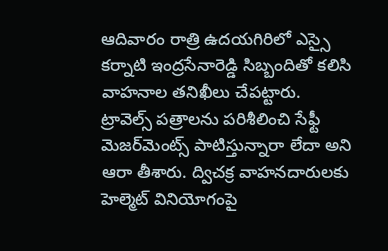ఆదివారం రాత్రి ఉదయగిరిలో ఎస్సై కర్నాటి ఇంద్రసేనారెడ్డి సిబ్బందితో కలిసి వాహనాల తనిఖీలు చేపట్టారు. ట్రావెల్స్ పత్రాలను పరిశీలించి సేఫ్టీ మెజర్‌మెంట్స్ పాటిస్తున్నారా లేదా అని ఆరా తీశారు. ద్విచక్ర వాహనదారులకు హెల్మెట్ వినియోగంపై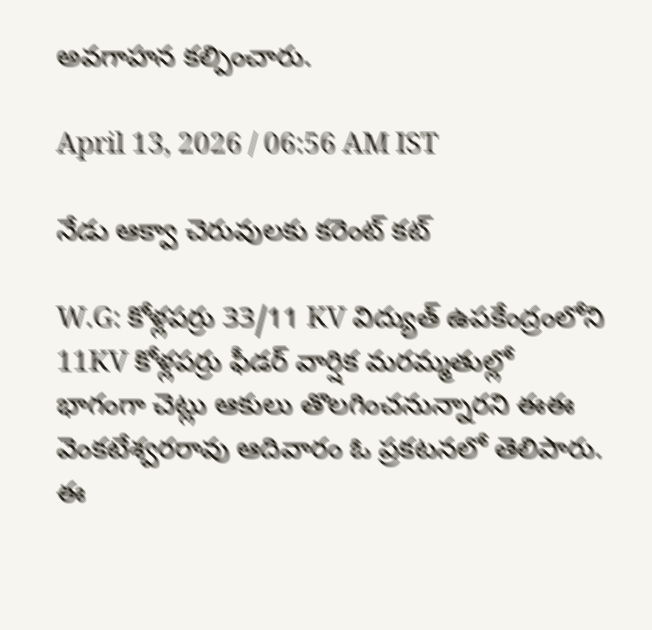అవగాహన కల్పించారు.

April 13, 2026 / 06:56 AM IST

నేడు ఆక్వా చెరువులకు కరెంట్ కట్

W.G: కోళ్లపర్రు 33/11 KV విద్యుత్ ఉపకేంద్రంలోని 11KV కోళ్లపర్రు ఫీడర్ వార్షిక మరమ్మతుల్లో భాగంగా చెట్లు ఆకులు తొలగించనున్నారని ఈఈ వెంకటేశ్వరరావు ఆదివారం ఓ ప్రకటనలో తెలిపారు. ఈ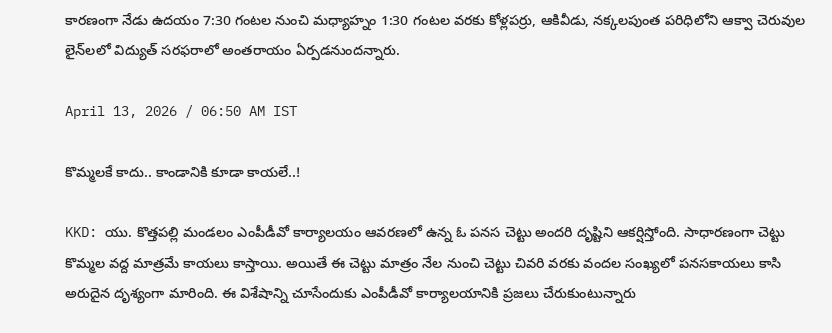కారణంగా నేడు ఉదయం 7:30 గంటల నుంచి మధ్యాహ్నం 1:30 గంటల వరకు కోళ్లపర్రు, ఆకివీడు, నక్కలపుంత పరిధిలోని ఆక్వా చెరువుల లైన్‌లలో విద్యుత్ సరఫరాలో అంతరాయం ఏర్పడనుందన్నారు.

April 13, 2026 / 06:50 AM IST

కొమ్మలకే కాదు.. కాండానికి కూడా కాయలే..!

KKD: యు. కొత్తపల్లి మండలం ఎంపీడీవో కార్యాలయం ఆవరణలో ఉన్న ఓ పనస చెట్టు అందరి దృష్టిని ఆకర్షిస్తోంది. సాధారణంగా చెట్టు కొమ్మల వద్ద మాత్రమే కాయలు కాస్తాయి. అయితే ఈ చెట్టు మాత్రం నేల నుంచి చెట్టు చివరి వరకు వందల సంఖ్యలో పనసకాయలు కాసి అరుదైన దృశ్యంగా మారింది. ఈ విశేషాన్ని చూసేందుకు ఎంపీడీవో కార్యాలయానికి ప్రజలు చేరుకుంటున్నారు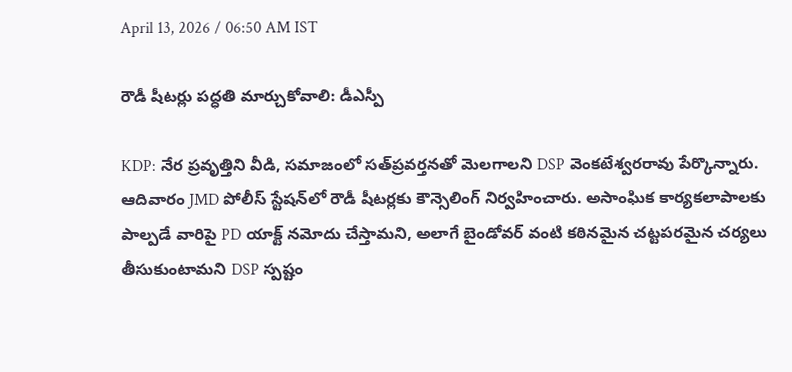April 13, 2026 / 06:50 AM IST

రౌడీ షీటర్లు పద్ధతి మార్చుకోవాలి: డీఎస్పీ

KDP: నేర ప్రవృత్తిని వీడి, సమాజంలో సత్‌ప్రవర్తనతో మెలగాలని DSP వెంకటేశ్వరరావు పేర్కొన్నారు. ఆదివారం JMD పోలీస్ స్టేషన్‌లో రౌడీ షీటర్లకు కౌన్సెలింగ్ నిర్వహించారు. అసాంఘిక కార్యకలాపాలకు పాల్పడే వారిపై PD యాక్ట్ నమోదు చేస్తామని, అలాగే బైండోవర్ వంటి కఠినమైన చట్టపరమైన చర్యలు తీసుకుంటామని DSP స్పష్టం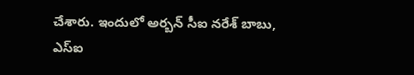చేశారు. ఇందులో అర్బన్ సీఐ నరేశ్ బాబు, ఎస్ఐ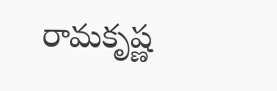రామకృష్ణ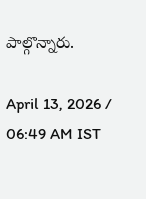పాల్గొన్నారు.

April 13, 2026 / 06:49 AM IST